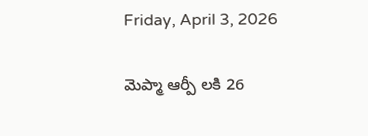Friday, April 3, 2026

మెప్మా ఆర్పీ లకి 26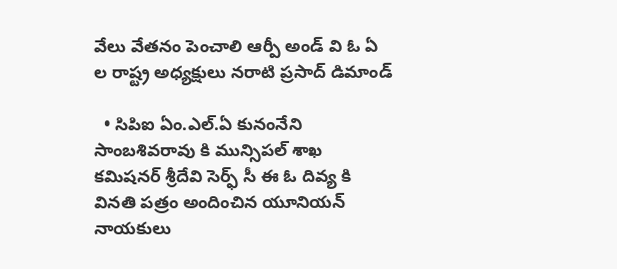వేలు వేతనం పెంచాలి ఆర్పీ అండ్ వి ఓ ఏ ల రాష్ట్ర అధ్యక్షులు నరాటి ప్రసాద్ డిమాండ్

  • సిపిఐ ఏం.ఎల్.ఏ కునంనేని సాంబశివరావు కి మున్సిపల్ శాఖ కమిషనర్ శ్రీదేవి సెర్ఫ్ సీ ఈ ఓ దివ్య కి వినతి పత్రం అందించిన యూనియన్ నాయకులు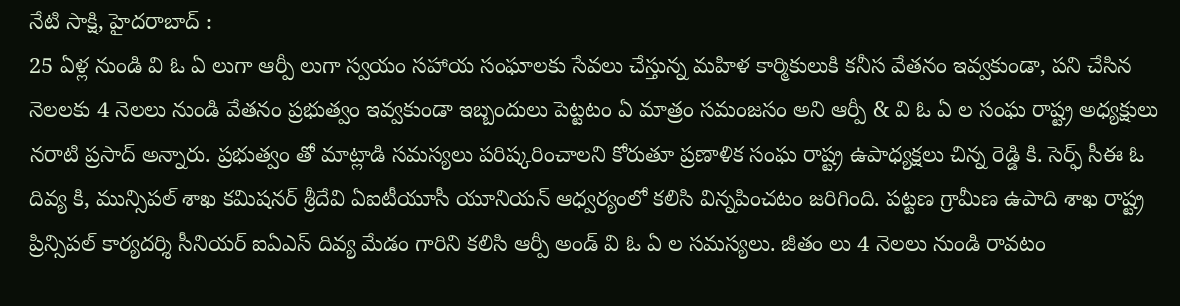నేటి సాక్షి, హైదరాబాద్ :
25 ఏళ్ల నుండి వి ఓ ఏ లుగా ఆర్పీ లుగా స్వయం సహాయ సంఘాలకు సేవలు చేస్తున్న మహిళ కార్మికులుకి కనీస వేతనం ఇవ్వకుండా, పని చేసిన నెలలకు 4 నెలలు నుండి వేతనం ప్రభుత్వం ఇవ్వకుండా ఇబ్బందులు పెట్టటం ఏ మాత్రం సమంజసం అని ఆర్పీ & వి ఓ ఏ ల సంఘ రాష్ట్ర అధ్యక్షులు నరాటి ప్రసాద్ అన్నారు. ప్రభుత్వం తో మాట్లాడి సమస్యలు పరిష్కరించాలని కోరుతూ ప్రణాళిక సంఘ రాష్ట్ర ఉపాధ్యక్షలు చిన్న రెడ్డి కి. సెర్ఫ్ సీఈ ఓ దివ్య కి, మున్సిపల్ శాఖ కమిషనర్ శ్రీదేవి ఏఐటీయూసీ యూనియన్ ఆధ్వర్యంలో కలిసి విన్నపించటం జరిగింది. పట్టణ గ్రామీణ ఉపాది శాఖ రాష్ట్ర ప్రిన్సిపల్ కార్యదర్శి సీనియర్ ఐఏఎస్ దివ్య మేడం గారిని కలిసి ఆర్పీ అండ్ వి ఓ ఏ ల సమస్యలు. జీతం లు 4 నెలలు నుండి రావటం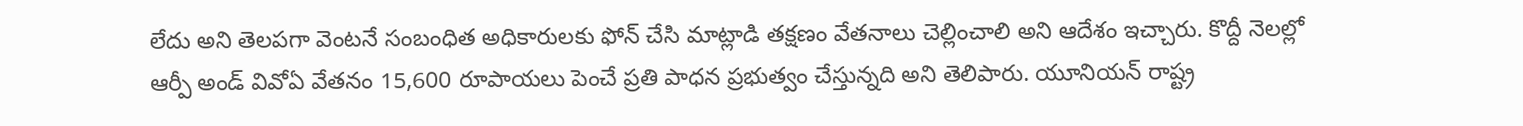లేదు అని తెలపగా వెంటనే సంబంధిత అధికారులకు ఫోన్ చేసి మాట్లాడి తక్షణం వేతనాలు చెల్లించాలి అని ఆదేశం ఇచ్చారు. కొద్దీ నెలల్లో ఆర్పీ అండ్ వివోఏ వేతనం 15,600 రూపాయలు పెంచే ప్రతి పాధన ప్రభుత్వం చేస్తున్నది అని తెలిపారు. యూనియన్ రాష్ట్ర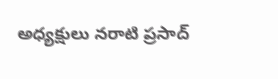అధ్యక్షులు నరాటి ప్రసాద్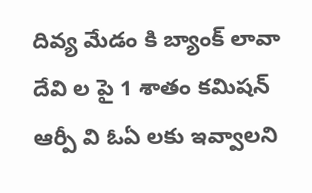దివ్య మేడం కి బ్యాంక్ లావా దేవి ల పై 1 శాతం కమిషన్ ఆర్పీ వి ఓఏ లకు ఇవ్వాలని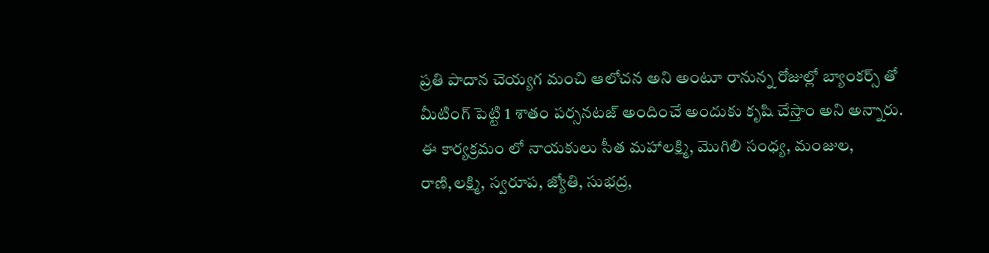ప్రతి పాదాన చెయ్యగ మంచి ఆలోచన అని అంటూ రానున్న రోజుల్లో బ్యాంకర్స్ తో మీటింగ్ పెట్టి 1 శాతం పర్సనటజ్ అందించే అందుకు కృషి చేస్తాం అని అన్నారు. ఈ కార్యక్రమం లో నాయకులు సీత మహాలక్ష్మి, మొగిలి సంధ్య, మంజుల, రాణి,లక్ష్మి, స్వరూప, జ్యోతి, సుభద్ర,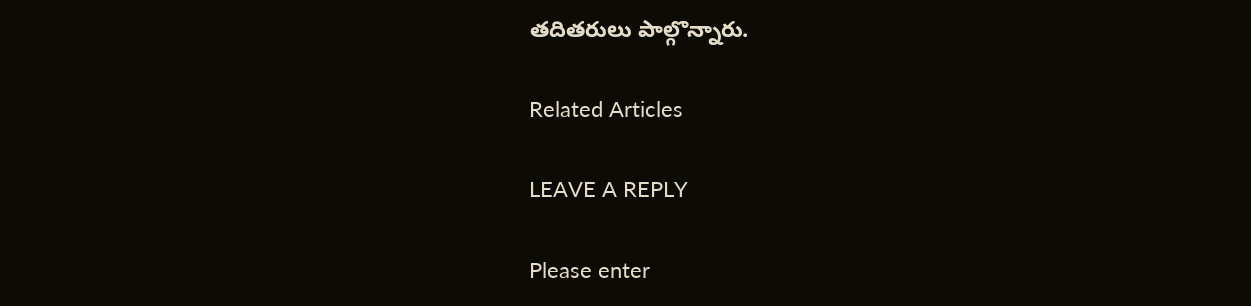తదితరులు పాల్గొన్నారు.

Related Articles

LEAVE A REPLY

Please enter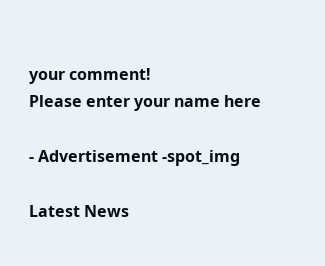your comment!
Please enter your name here

- Advertisement -spot_img

Latest News